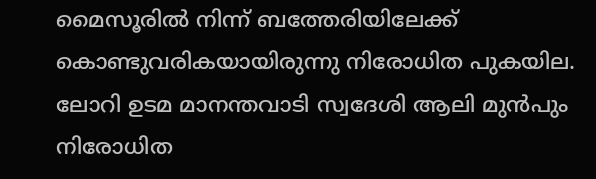മൈസൂരിൽ നിന്ന് ബത്തേരിയിലേക്ക് കൊണ്ടുവരികയായിരുന്നു നിരോധിത പുകയില. ലോറി ഉടമ മാനന്തവാടി സ്വദേശി ആലി മുൻപും നിരോധിത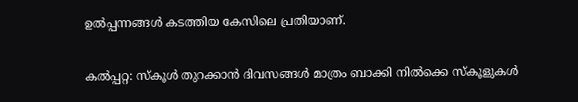ഉൽപ്പന്നങ്ങൾ കടത്തിയ കേസിലെ പ്രതിയാണ്.

കൽപ്പറ്റ: സ്കൂൾ തുറക്കാൻ ദിവസങ്ങൾ മാത്രം ബാക്കി നിൽക്കെ സ്കൂളുകൾ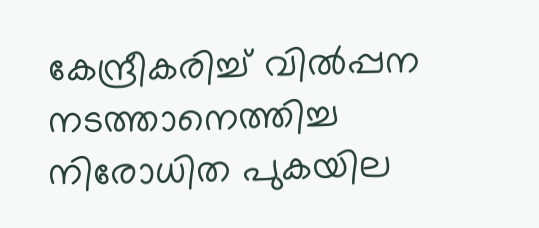കേന്ദ്രീകരിച്ച് വിൽപ്പന നടത്താനെത്തിച്ച നിരോധിത പുകയില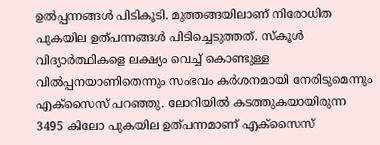ഉൽപ്പന്നങ്ങൾ പിടികൂടി. മുത്തങ്ങയിലാണ് നിരോധിത പുകയില ഉത്പന്നങ്ങൾ പിടിച്ചെടുത്തത്. സ്കൂൾ വിദ്യാർത്ഥികളെ ലക്ഷ്യം വെച്ച് കൊണ്ടുള്ള വിൽപ്പനയാണിതെന്നും സംഭവം കർശനമായി നേരിടുമെന്നും എക്സൈസ് പറഞ്ഞു. ലോറിയിൽ കടത്തുകയായിരുന്ന 3495 കിലോ പുകയില ഉത്പന്നമാണ് എക്സൈസ്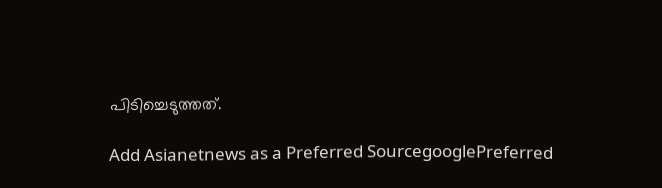പിടിച്ചെടുത്തത്.

Add Asianetnews as a Preferred SourcegooglePreferred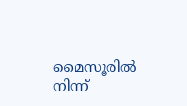മൈസൂരിൽ നിന്ന്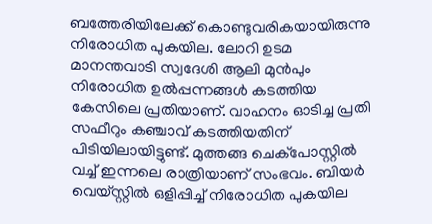ബത്തേരിയിലേക്ക് കൊണ്ടുവരികയായിരുന്നു നിരോധിത പുകയില. ലോറി ഉടമ മാനന്തവാടി സ്വദേശി ആലി മുൻപും നിരോധിത ഉൽപ്പന്നങ്ങൾ കടത്തിയ കേസിലെ പ്രതിയാണ്. വാഹനം ഓടിച്ച പ്രതി സഫീറും കഞ്ചാവ് കടത്തിയതിന് പിടിയിലായിട്ടുണ്ട്. മുത്തങ്ങ ചെക്പോസ്റ്റിൽ വച്ച് ഇന്നലെ രാത്രിയാണ് സംഭവം. ബിയർ വെയ്സ്റ്റിൽ ഒളിപ്പിച്ച് നിരോധിത പുകയില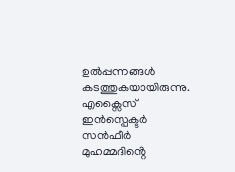ഉൽപ്പന്നങ്ങൾ കടത്തുകയായിരുന്നു. എക്സൈസ് ഇൻസ്പെക്ടർ സൻഫീർ മുഹമ്മദിൻ്റെ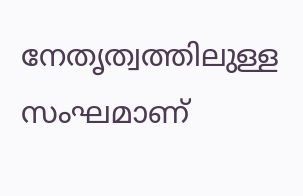നേതൃത്വത്തിലുള്ള സംഘമാണ്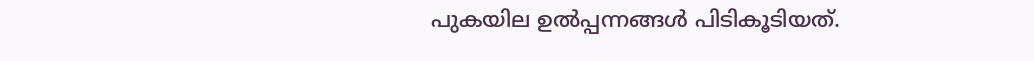പുകയില ഉൽപ്പന്നങ്ങൾ പിടികൂടിയത്.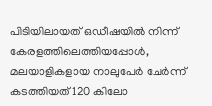പിടിയിലായത് ഒഡീഷയിൽ നിന്ന് കേരളത്തിലെത്തിയപ്പോൾ, മലയാളികളായ നാലുപേ‌ർ ചേർന്ന് കടത്തിയത് 120 കിലോ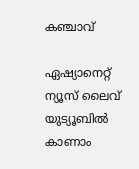കഞ്ചാവ്

ഏഷ്യാനെറ്റ് ന്യൂസ് ലൈവ് യുട്യൂബിൽ കാണാം